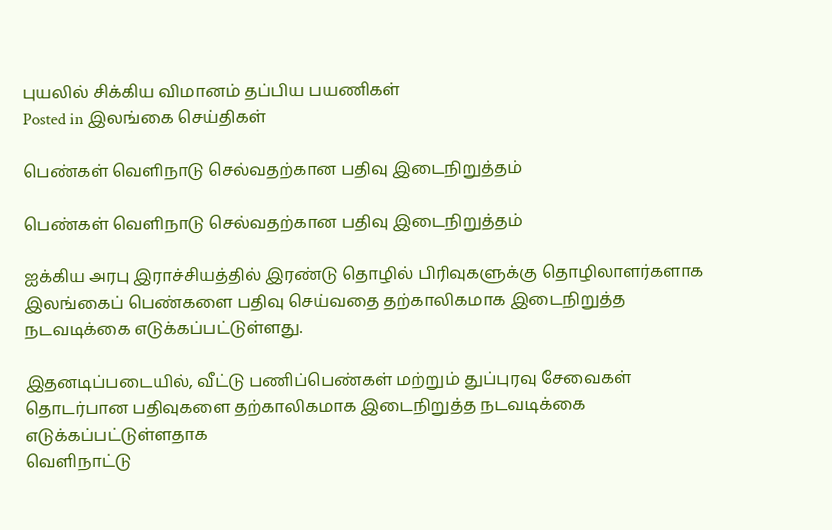புயலில் சிக்கிய விமானம் தப்பிய பயணிகள்
Posted in இலங்கை செய்திகள்

பெண்கள் வௌிநாடு செல்வதற்கான பதிவு இடைநிறுத்தம்

பெண்கள் வௌிநாடு செல்வதற்கான பதிவு இடைநிறுத்தம்

ஐக்கிய அரபு இராச்சியத்தில் இரண்டு தொழில் பிரிவுகளுக்கு தொழிலாளர்களாக இலங்கைப் பெண்களை பதிவு செய்வதை தற்காலிகமாக இடைநிறுத்த நடவடிக்கை எடுக்கப்பட்டுள்ளது.

இதனடிப்படையில், வீட்டு பணிப்பெண்கள் மற்றும் துப்புரவு சேவைகள் தொடர்பான பதிவுகளை தற்காலிகமாக இடைநிறுத்த நடவடிக்கை எடுக்கப்பட்டுள்ளதாக
வெளிநாட்டு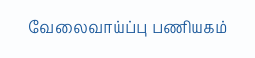வேலைவாய்ப்பு பணியகம்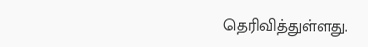தெரிவித்துள்ளது.